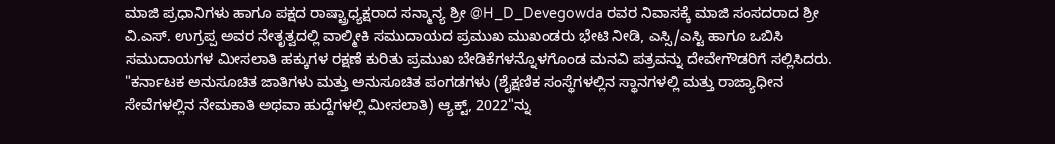ಮಾಜಿ ಪ್ರಧಾನಿಗಳು ಹಾಗೂ ಪಕ್ಷದ ರಾಷ್ಟ್ರಾಧ್ಯಕ್ಷರಾದ ಸನ್ಮಾನ್ಯ ಶ್ರೀ @H_D_Devegowda ರವರ ನಿವಾಸಕ್ಕೆ ಮಾಜಿ ಸಂಸದರಾದ ಶ್ರೀ ವಿ.ಎಸ್. ಉಗ್ರಪ್ಪ ಅವರ ನೇತೃತ್ವದಲ್ಲಿ ವಾಲ್ಮೀಕಿ ಸಮುದಾಯದ ಪ್ರಮುಖ ಮುಖಂಡರು ಭೇಟಿ ನೀಡಿ, ಎಸ್ಸಿ/ಎಸ್ಟಿ ಹಾಗೂ ಒಬಿಸಿ ಸಮುದಾಯಗಳ ಮೀಸಲಾತಿ ಹಕ್ಕುಗಳ ರಕ್ಷಣೆ ಕುರಿತು ಪ್ರಮುಖ ಬೇಡಿಕೆಗಳನ್ನೊಳಗೊಂಡ ಮನವಿ ಪತ್ರವನ್ನು ದೇವೇಗೌಡರಿಗೆ ಸಲ್ಲಿಸಿದರು.
"ಕರ್ನಾಟಕ ಅನುಸೂಚಿತ ಜಾತಿಗಳು ಮತ್ತು ಅನುಸೂಚಿತ ಪಂಗಡಗಳು (ಶೈಕ್ಷಣಿಕ ಸಂಸ್ಥೆಗಳಲ್ಲಿನ ಸ್ಥಾನಗಳಲ್ಲಿ ಮತ್ತು ರಾಜ್ಯಾಧೀನ ಸೇವೆಗಳಲ್ಲಿನ ನೇಮಕಾತಿ ಅಥವಾ ಹುದ್ದೆಗಳಲ್ಲಿ ಮೀಸಲಾತಿ) ಆ್ಯಕ್ಟ್, 2022"ನ್ನು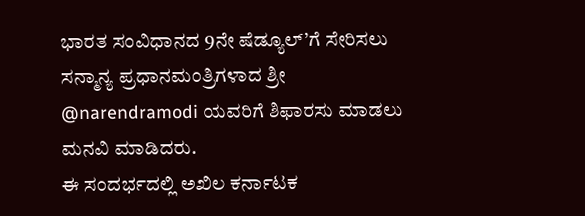ಭಾರತ ಸಂವಿಧಾನದ 9ನೇ ಷೆಡ್ಯೂಲ್’ಗೆ ಸೇರಿಸಲು ಸನ್ಮಾನ್ಯ ಪ್ರಧಾನಮಂತ್ರಿಗಳಾದ ಶ್ರೀ @narendramodi ಯವರಿಗೆ ಶಿಫಾರಸು ಮಾಡಲು ಮನವಿ ಮಾಡಿದರು.
ಈ ಸಂದರ್ಭದಲ್ಲಿ ಅಖಿಲ ಕರ್ನಾಟಕ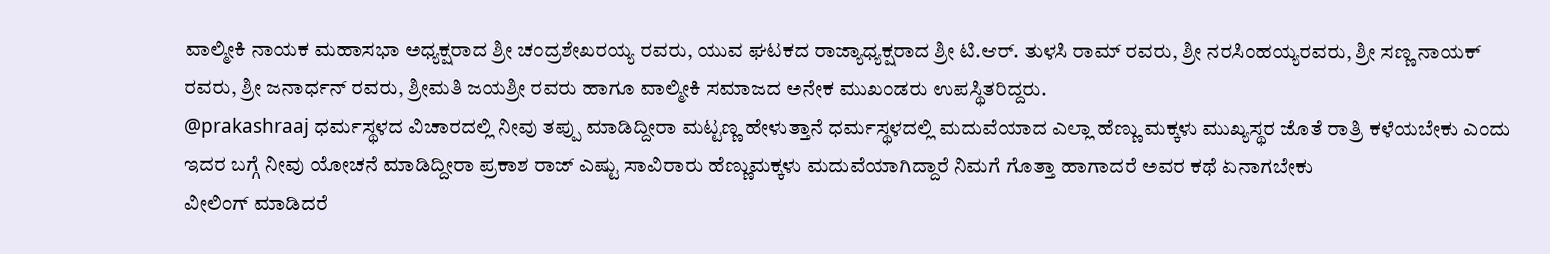ವಾಲ್ಮೀಕಿ ನಾಯಕ ಮಹಾಸಭಾ ಅಧ್ಯಕ್ಷರಾದ ಶ್ರೀ ಚಂದ್ರಶೇಖರಯ್ಯ ರವರು, ಯುವ ಘಟಕದ ರಾಜ್ಯಾಧ್ಯಕ್ಷರಾದ ಶ್ರೀ ಟಿ.ಆರ್. ತುಳಸಿ ರಾಮ್ ರವರು, ಶ್ರೀ ನರಸಿಂಹಯ್ಯರವರು, ಶ್ರೀ ಸಣ್ಣ ನಾಯಕ್ ರವರು, ಶ್ರೀ ಜನಾರ್ಧನ್ ರವರು, ಶ್ರೀಮತಿ ಜಯಶ್ರೀ ರವರು ಹಾಗೂ ವಾಲ್ಮೀಕಿ ಸಮಾಜದ ಅನೇಕ ಮುಖಂಡರು ಉಪಸ್ಥಿತರಿದ್ದರು.
@prakashraaj ಧರ್ಮಸ್ಥಳದ ವಿಚಾರದಲ್ಲಿ ನೀವು ತಪ್ಪು ಮಾಡಿದ್ದೀರಾ ಮಟ್ಟಣ್ಣ ಹೇಳುತ್ತಾನೆ ಧರ್ಮಸ್ಥಳದಲ್ಲಿ ಮದುವೆಯಾದ ಎಲ್ಲಾ ಹೆಣ್ಣು ಮಕ್ಕಳು ಮುಖ್ಯಸ್ಥರ ಜೊತೆ ರಾತ್ರಿ ಕಳೆಯಬೇಕು ಎಂದು ಇದರ ಬಗ್ಗೆ ನೀವು ಯೋಚನೆ ಮಾಡಿದ್ದೀರಾ ಪ್ರಕಾಶ ರಾಜ್ ಎಷ್ಟು ಸಾವಿರಾರು ಹೆಣ್ಣುಮಕ್ಕಳು ಮದುವೆಯಾಗಿದ್ದಾರೆ ನಿಮಗೆ ಗೊತ್ತಾ ಹಾಗಾದರೆ ಅವರ ಕಥೆ ಏನಾಗಬೇಕು
ವೀಲಿಂಗ್ ಮಾಡಿದರೆ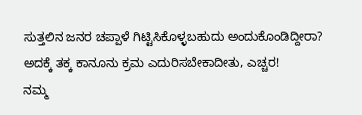ಸುತ್ತಲಿನ ಜನರ ಚಪ್ಪಾಳೆ ಗಿಟ್ಟಿಸಿಕೊಳ್ಳಬಹುದು ಅಂದುಕೊಂಡಿದ್ದೀರಾ? ಅದಕ್ಕೆ ತಕ್ಕ ಕಾನೂನು ಕ್ರಮ ಎದುರಿಸಬೇಕಾದೀತು, ಎಚ್ಚರ!
ನಮ್ಮ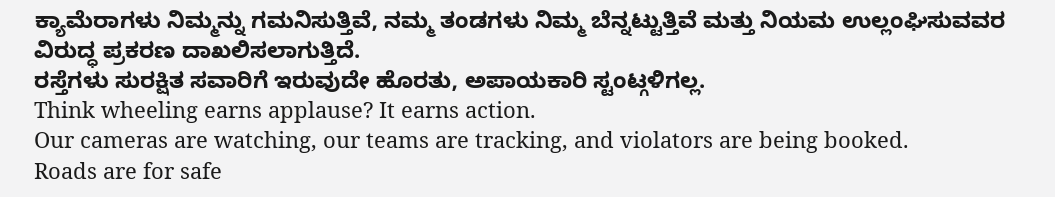ಕ್ಯಾಮೆರಾಗಳು ನಿಮ್ಮನ್ನು ಗಮನಿಸುತ್ತಿವೆ, ನಮ್ಮ ತಂಡಗಳು ನಿಮ್ಮ ಬೆನ್ನಟ್ಟುತ್ತಿವೆ ಮತ್ತು ನಿಯಮ ಉಲ್ಲಂಘಿಸುವವರ ವಿರುದ್ಧ ಪ್ರಕರಣ ದಾಖಲಿಸಲಾಗುತ್ತಿದೆ.
ರಸ್ತೆಗಳು ಸುರಕ್ಷಿತ ಸವಾರಿಗೆ ಇರುವುದೇ ಹೊರತು, ಅಪಾಯಕಾರಿ ಸ್ಟಂಟ್ಗಳಿಗಲ್ಲ.
Think wheeling earns applause? It earns action.
Our cameras are watching, our teams are tracking, and violators are being booked.
Roads are for safe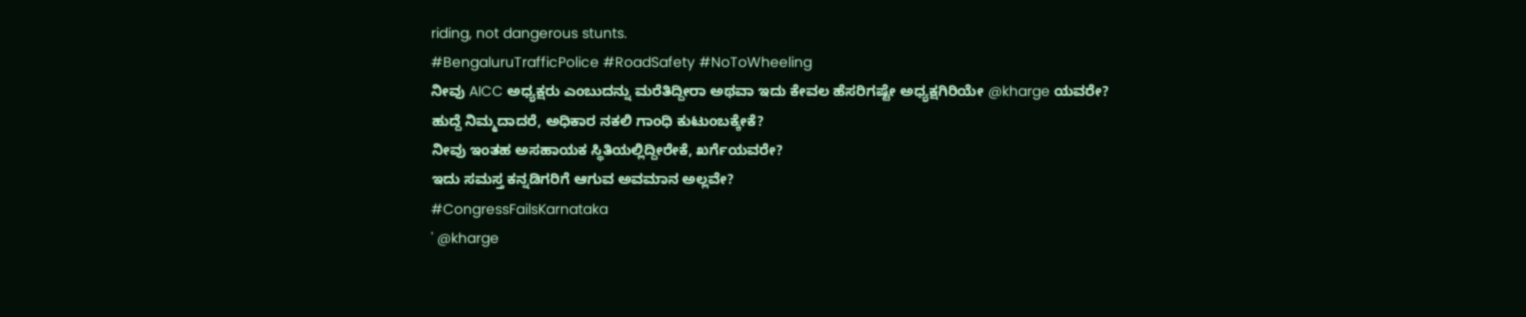riding, not dangerous stunts.
#BengaluruTrafficPolice #RoadSafety #NoToWheeling
ನೀವು AICC ಅಧ್ಯಕ್ಷರು ಎಂಬುದನ್ನು ಮರೆತಿದ್ದೀರಾ ಅಥವಾ ಇದು ಕೇವಲ ಹೆಸರಿಗಷ್ಟೇ ಅಧ್ಯಕ್ಷಗಿರಿಯೇ @kharge ಯವರೇ?
ಹುದ್ದೆ ನಿಮ್ಮದಾದರೆ, ಅಧಿಕಾರ ನಕಲಿ ಗಾಂಧಿ ಕುಟುಂಬಕ್ಕೇಕೆ?
ನೀವು ಇಂತಹ ಅಸಹಾಯಕ ಸ್ಥಿತಿಯಲ್ಲಿದ್ದೀರೇಕೆ, ಖರ್ಗೆಯವರೇ?
ಇದು ಸಮಸ್ತ ಕನ್ನಡಿಗರಿಗೆ ಆಗುವ ಅವಮಾನ ಅಲ್ಲವೇ?
#CongressFailsKarnataka
' @kharge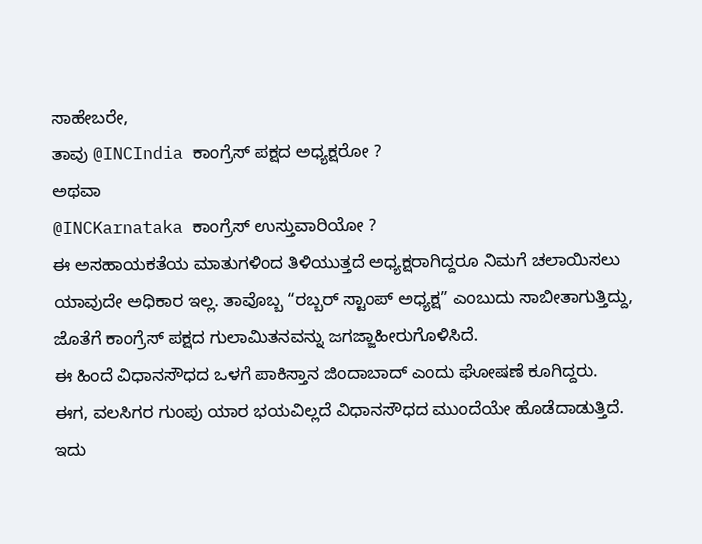ಸಾಹೇಬರೇ,
ತಾವು @INCIndia ಕಾಂಗ್ರೆಸ್ ಪಕ್ಷದ ಅಧ್ಯಕ್ಷರೋ ?
ಅಥವಾ
@INCKarnataka ಕಾಂಗ್ರೆಸ್ ಉಸ್ತುವಾರಿಯೋ ?
ಈ ಅಸಹಾಯಕತೆಯ ಮಾತುಗಳಿಂದ ತಿಳಿಯುತ್ತದೆ ಅಧ್ಯಕ್ಷರಾಗಿದ್ದರೂ ನಿಮಗೆ ಚಲಾಯಿಸಲು ಯಾವುದೇ ಅಧಿಕಾರ ಇಲ್ಲ. ತಾವೊಬ್ಬ “ರಬ್ಬರ್ ಸ್ಟಾಂಪ್ ಅಧ್ಯಕ್ಷ” ಎಂಬುದು ಸಾಬೀತಾಗುತ್ತಿದ್ದು, ಜೊತೆಗೆ ಕಾಂಗ್ರೆಸ್ ಪಕ್ಷದ ಗುಲಾಮಿತನವನ್ನು ಜಗಜ್ಜಾಹೀರುಗೊಳಿಸಿದೆ.
ಈ ಹಿಂದೆ ವಿಧಾನಸೌಧದ ಒಳಗೆ ಪಾಕಿಸ್ತಾನ ಜಿಂದಾಬಾದ್ ಎಂದು ಘೋಷಣೆ ಕೂಗಿದ್ದರು.
ಈಗ, ವಲಸಿಗರ ಗುಂಪು ಯಾರ ಭಯವಿಲ್ಲದೆ ವಿಧಾನಸೌಧದ ಮುಂದೆಯೇ ಹೊಡೆದಾಡುತ್ತಿದೆ.
ಇದು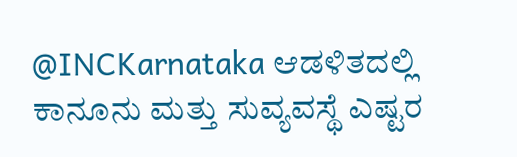@INCKarnataka ಆಡಳಿತದಲ್ಲಿ ಕಾನೂನು ಮತ್ತು ಸುವ್ಯವಸ್ಥೆ ಎಷ್ಟರ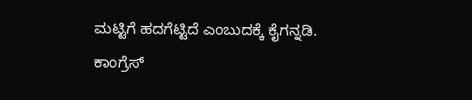ಮಟ್ಟಿಗೆ ಹದಗೆಟ್ಟಿದೆ ಎಂಬುದಕ್ಕೆ ಕೈಗನ್ನಡಿ.
ಕಾಂಗ್ರೆಸ್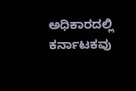ಅಧಿಕಾರದಲ್ಲಿ ಕರ್ನಾಟಕವು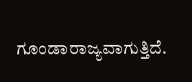ಗೂಂಡಾರಾಜ್ಯವಾಗುತ್ತಿದೆ.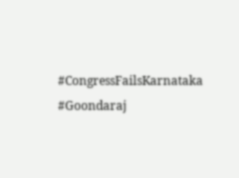#CongressFailsKarnataka #Goondaraj